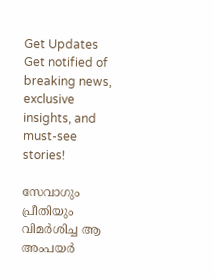Get Updates
Get notified of breaking news, exclusive insights, and must-see stories!

സേവാഗും പ്രീതിയും വിമര്‍ശിച്ച ആ അംപയര്‍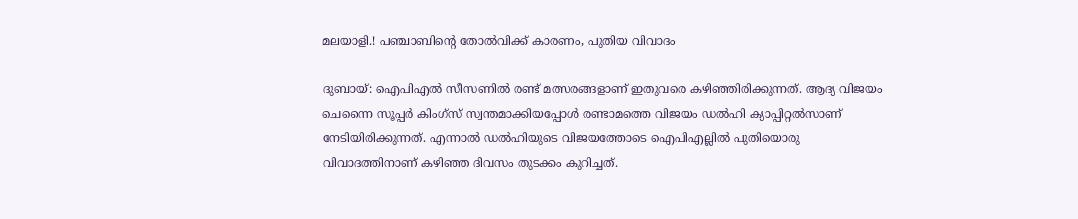മലയാളി.! പഞ്ചാബിന്റെ തോല്‍വിക്ക് കാരണം, പുതിയ വിവാദം

ദുബായ്: ഐപിഎല്‍ സീസണില്‍ രണ്ട് മത്സരങ്ങളാണ് ഇതുവരെ കഴിഞ്ഞിരിക്കുന്നത്. ആദ്യ വിജയം ചെന്നൈ സൂപ്പര്‍ കിംഗ്‌സ് സ്വന്തമാക്കിയപ്പോള്‍ രണ്ടാമത്തെ വിജയം ഡല്‍ഹി ക്യാപ്പിറ്റല്‍സാണ് നേടിയിരിക്കുന്നത്. എന്നാല്‍ ഡല്‍ഹിയുടെ വിജയത്തോടെ ഐപിഎല്ലില്‍ പുതിയൊരു വിവാദത്തിനാണ് കഴിഞ്ഞ ദിവസം തുടക്കം കുറിച്ചത്.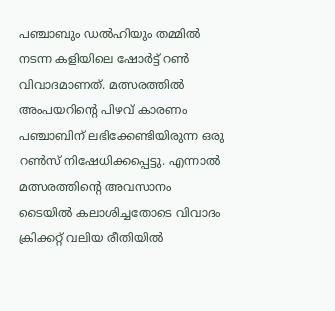പഞ്ചാബും ഡല്‍ഹിയും തമ്മില്‍ നടന്ന കളിയിലെ ഷോര്‍ട്ട് റണ്‍ വിവാദമാണത്. മത്സരത്തില്‍ അംപയറിന്റെ പിഴവ് കാരണം പഞ്ചാബിന് ലഭിക്കേണ്ടിയിരുന്ന ഒരു റണ്‍സ് നിഷേധിക്കപ്പെട്ടു. എന്നാല്‍ മത്സരത്തിന്റെ അവസാനം ടൈയില്‍ കലാശിച്ചതോടെ വിവാദം ക്രിക്കറ്റ് വലിയ രീതിയില്‍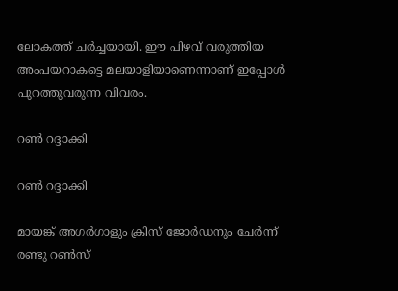ലോകത്ത് ചര്‍ച്ചയായി. ഈ പിഴവ് വരുത്തിയ അംപയറാകട്ടെ മലയാളിയാണെന്നാണ് ഇപ്പോള്‍ പുറത്തുവരുന്ന വിവരം.

റണ്‍ റദ്ദാക്കി

റണ്‍ റദ്ദാക്കി

മായങ്ക് അഗര്‍ഗാളും ക്രിസ് ജോര്‍ഡനും ചേര്‍ന്ന് രണ്ടു റണ്‍സ്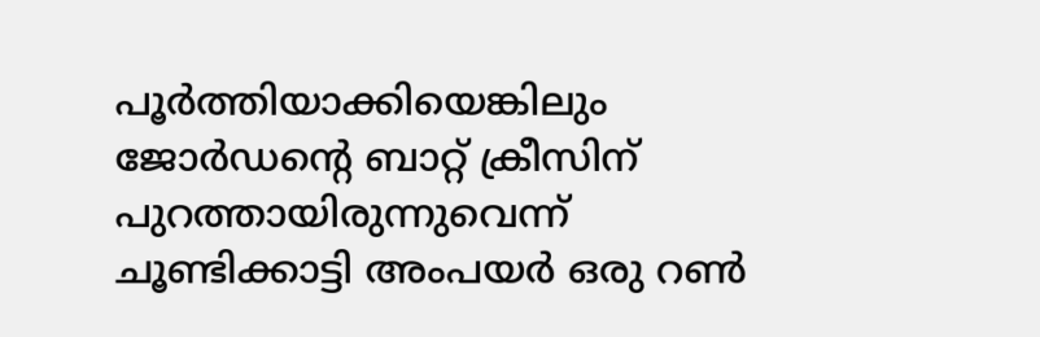പൂര്‍ത്തിയാക്കിയെങ്കിലും ജോര്‍ഡന്റെ ബാറ്റ് ക്രീസിന് പുറത്തായിരുന്നുവെന്ന് ചൂണ്ടിക്കാട്ടി അംപയര്‍ ഒരു റണ്‍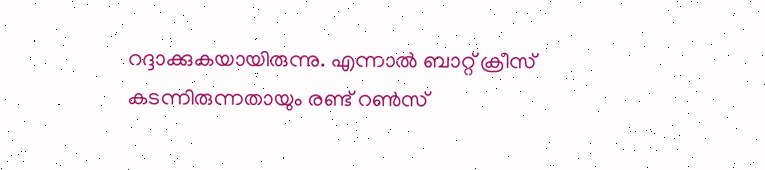റദ്ദാക്കുകയായിരുന്നു. എന്നാല്‍ ബാറ്റ് ക്രീസ് കടന്നിരുന്നതായും രണ്ട് റണ്‍സ്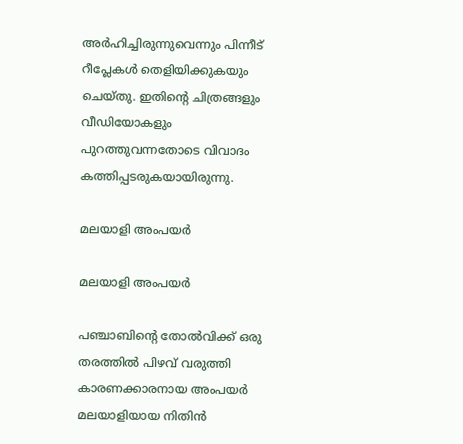അര്‍ഹിച്ചിരുന്നുവെന്നും പിന്നീട് റീപ്ലേകള്‍ തെളിയിക്കുകയും ചെയ്തു. ഇതിന്റെ ചിത്രങ്ങളും വീഡിയോകളും പുറത്തുവന്നതോടെ വിവാദം കത്തിപ്പടരുകയായിരുന്നു.

മലയാളി അംപയര്‍

മലയാളി അംപയര്‍

പഞ്ചാബിന്റെ തോല്‍വിക്ക് ഒരു തരത്തില്‍ പിഴവ് വരുത്തി കാരണക്കാരനായ അംപയര്‍ മലയാളിയായ നിതിന്‍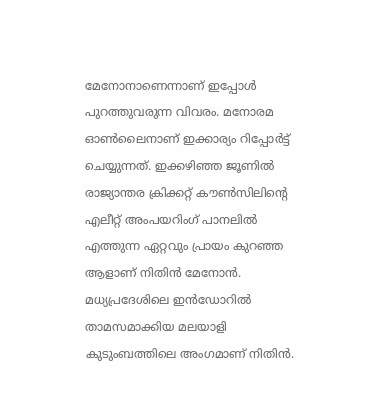മേനോനാണെന്നാണ് ഇപ്പോള്‍ പുറത്തുവരുന്ന വിവരം. മനോരമ ഓണ്‍ലൈനാണ് ഇക്കാര്യം റിപ്പോര്‍ട്ട് ചെയ്യുന്നത്. ഇക്കഴിഞ്ഞ ജൂണില്‍ രാജ്യാന്തര ക്രിക്കറ്റ് കൗണ്‍സിലിന്റെ എലീറ്റ് അംപയറിംഗ് പാനലില്‍ എത്തുന്ന ഏറ്റവും പ്രായം കുറഞ്ഞ ആളാണ് നിതിന്‍ മേനോന്‍. മധ്യപ്രദേശിലെ ഇന്‍ഡോറില്‍ താമസമാക്കിയ മലയാളി കുടുംബത്തിലെ അംഗമാണ് നിതിന്‍.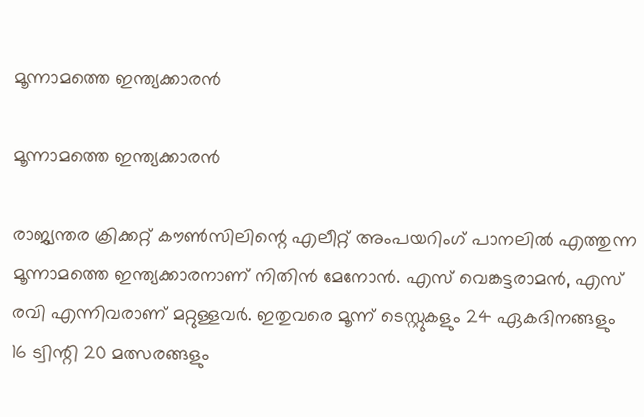മൂന്നാമത്തെ ഇന്ത്യക്കാരന്‍

മൂന്നാമത്തെ ഇന്ത്യക്കാരന്‍

രാജ്യന്തര ക്രിക്കറ്റ് കൗണ്‍സിലിന്റെ എലീറ്റ് അംപയറിംഗ് പാനലില്‍ എത്തുന്ന മൂന്നാമത്തെ ഇന്ത്യക്കാരനാണ് നിതിന്‍ മേനോന്‍. എസ് വെങ്കട്ടരാമന്‍, എസ് രവി എന്നിവരാണ് മറ്റുള്ളവര്‍. ഇതുവരെ മൂന്ന് ടെസ്റ്റുകളും 24 ഏകദിനങ്ങളും 16 ട്വിന്റി 20 മത്സരങ്ങളും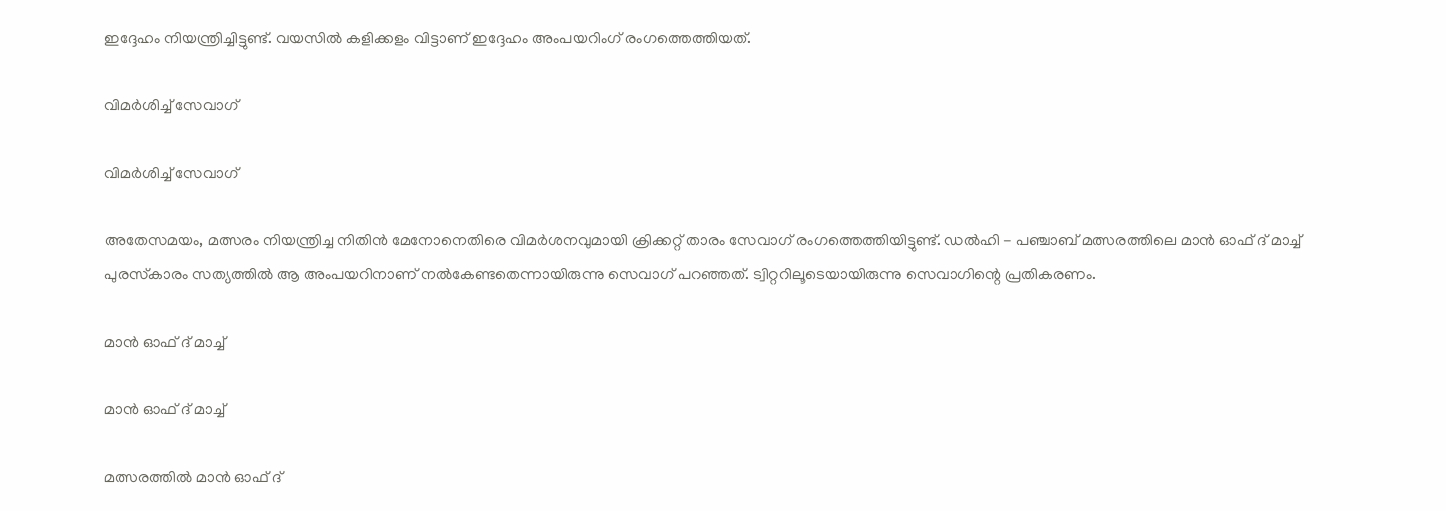ഇദ്ദേഹം നിയന്ത്രിച്ചിട്ടുണ്ട്. വയസില്‍ കളിക്കളം വിട്ടാണ് ഇദ്ദേഹം അംപയറിംഗ് രംഗത്തെത്തിയത്.

വിമര്‍ശിച്ച് സേവാഗ്

വിമര്‍ശിച്ച് സേവാഗ്

അതേസമയം, മത്സരം നിയന്ത്രിച്ച നിതിന്‍ മേനോനെതിരെ വിമര്‍ശനവുമായി ക്രിക്കറ്റ് താരം സേവാഗ് രംഗത്തെത്തിയിട്ടുണ്ട്. ഡല്‍ഹി - പഞ്ചാബ് മത്സരത്തിലെ മാന്‍ ഓഫ് ദ് മാച്ച് പുരസ്‌കാരം സത്യത്തില്‍ ആ അംപയറിനാണ് നല്‍കേണ്ടതെന്നായിരുന്നു സെവാഗ് പറഞ്ഞത്. ട്വിറ്ററിലൂടെയായിരുന്നു സെവാഗിന്റെ പ്രതികരണം.

മാന്‍ ഓഫ് ദ് മാച്ച്

മാന്‍ ഓഫ് ദ് മാച്ച്

മത്സരത്തില്‍ മാന്‍ ഓഫ് ദ്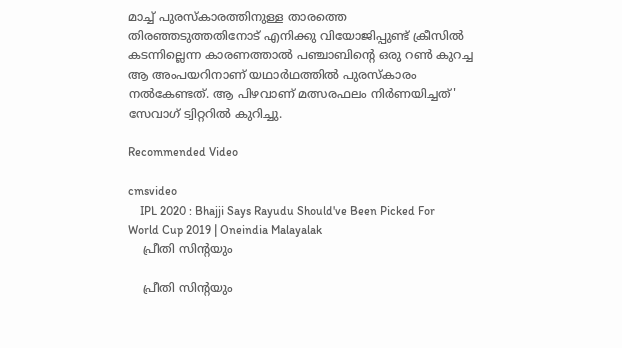മാച്ച് പുരസ്‌കാരത്തിനുള്ള താരത്തെ തിരഞ്ഞടുത്തതിനോട് എനിക്കു വിയോജിപ്പുണ്ട് ക്രീസില്‍ കടന്നില്ലെന്ന കാരണത്താല്‍ പഞ്ചാബിന്റെ ഒരു റണ്‍ കുറച്ച ആ അംപയറിനാണ് യഥാര്‍ഥത്തില്‍ പുരസ്‌കാരം നല്‍കേണ്ടത്. ആ പിഴവാണ് മത്സരഫലം നിര്‍ണയിച്ചത്' സേവാഗ് ട്വിറ്ററില്‍ കുറിച്ചു.

Recommended Video

cmsvideo
    IPL 2020 : Bhajji Says Rayudu Should've Been Picked For World Cup 2019 | Oneindia Malayalak
    പ്രീതി സിന്റയും

    പ്രീതി സിന്റയും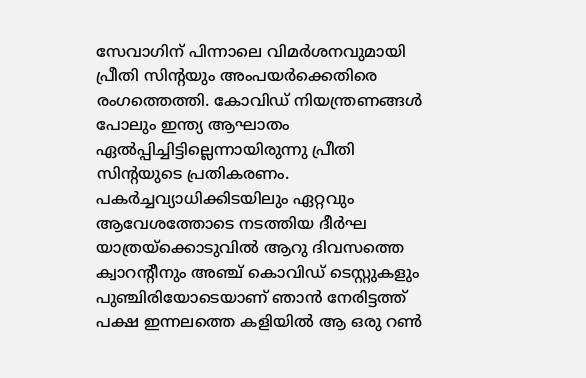സേവാഗിന് പിന്നാലെ വിമര്‍ശനവുമായി പ്രീതി സിന്റയും അംപയര്‍ക്കെതിരെ രംഗത്തെത്തി. കോവിഡ് നിയന്ത്രണങ്ങള്‍ പോലും ഇന്ത്യ ആഘാതം ഏല്‍പ്പിച്ചിട്ടില്ലെന്നായിരുന്നു പ്രീതി സിന്റയുടെ പ്രതികരണം. പകര്‍ച്ചവ്യാധിക്കിടയിലും ഏറ്റവും ആവേശത്തോടെ നടത്തിയ ദീര്‍ഘ യാത്രയ്‌ക്കൊടുവില്‍ ആറു ദിവസത്തെ ക്വാറന്റീനും അഞ്ച് കൊവിഡ് ടെസ്റ്റുകളും പുഞ്ചിരിയോടെയാണ് ഞാന്‍ നേരിട്ടത്ത് പക്ഷ ഇന്നലത്തെ കളിയില്‍ ആ ഒരു റണ്‍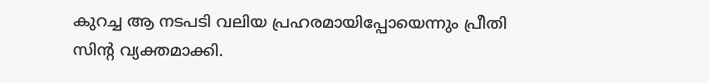കുറച്ച ആ നടപടി വലിയ പ്രഹരമായിപ്പോയെന്നും പ്രീതി സിന്റ വ്യക്തമാക്കി.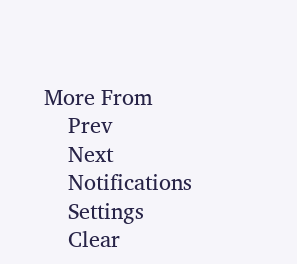More From
    Prev
    Next
    Notifications
    Settings
    Clear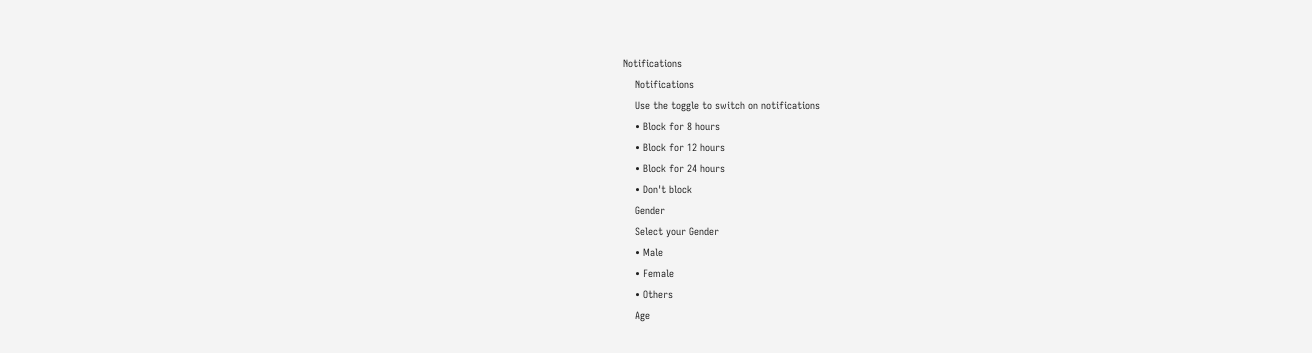Notifications
    Notifications
    Use the toggle to switch on notifications
    • Block for 8 hours
    • Block for 12 hours
    • Block for 24 hours
    • Don't block
    Gender
    Select your Gender
    • Male
    • Female
    • Others
    Age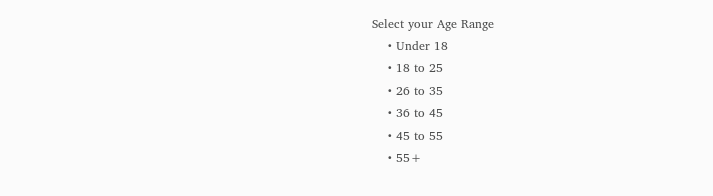Select your Age Range
    • Under 18
    • 18 to 25
    • 26 to 35
    • 36 to 45
    • 45 to 55
    • 55+